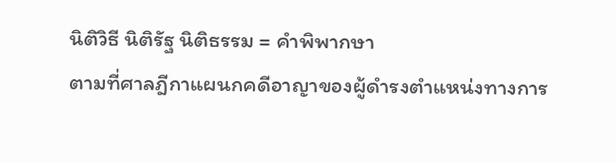นิติวิธี นิติรัฐ นิติธรรม = คำพิพากษา
ตามที่ศาลฎีกาแผนกคดีอาญาของผู้ดำรงตำแหน่งทางการ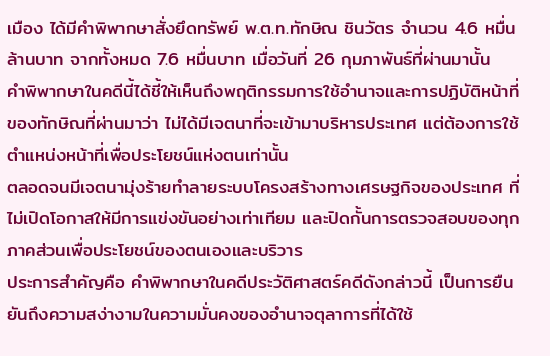เมือง ได้มีคำพิพากษาสั่งยึดทรัพย์ พ.ต.ท.ทักษิณ ชินวัตร จำนวน 4.6 หมื่นล้านบาท จากทั้งหมด 7.6 หมื่นบาท เมื่อวันที่ 26 กุมภาพันธ์ที่ผ่านมานั้น
คำพิพากษาในคดีนี้ได้ชี้ให้เห็นถึงพฤติกรรมการใช้อำนาจและการปฏิบัติหน้าที่ของทักษิณที่ผ่านมาว่า ไม่ได้มีเจตนาที่จะเข้ามาบริหารประเทศ แต่ต้องการใช้ตำแหน่งหน้าที่เพื่อประโยชน์แห่งตนเท่านั้น
ตลอดจนมีเจตนามุ่งร้ายทำลายระบบโครงสร้างทางเศรษฐกิจของประเทศ ที่ไม่เปิดโอกาสให้มีการแข่งขันอย่างเท่าเทียม และปิดกั้นการตรวจสอบของทุกภาคส่วนเพื่อประโยชน์ของตนเองและบริวาร
ประการสำคัญคือ คำพิพากษาในคดีประวัติศาสตร์คดีดังกล่าวนี้ เป็นการยืนยันถึงความสง่างามในความมั่นคงของอำนาจตุลาการที่ได้ใช้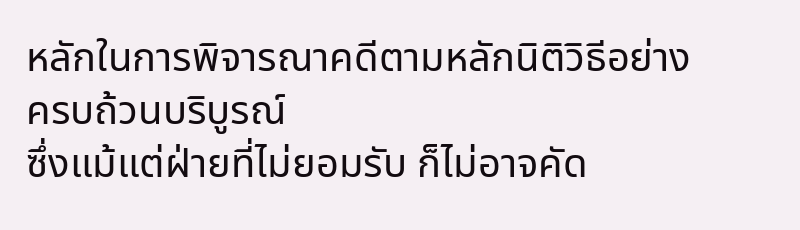หลักในการพิจารณาคดีตามหลักนิติวิธีอย่างครบถ้วนบริบูรณ์
ซึ่งแม้แต่ฝ่ายที่ไม่ยอมรับ ก็ไม่อาจคัด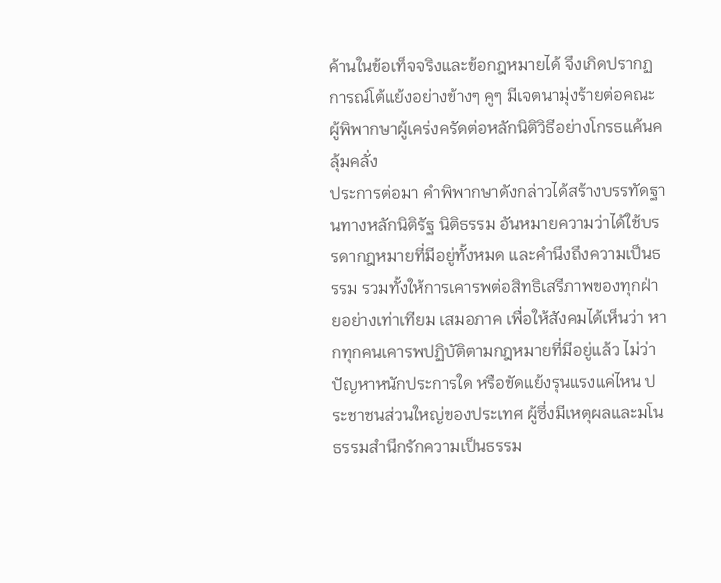ค้านในข้อเท็จจริงและข้อกฎหมายได้ จึงเกิดปรากฏการณ์โต้แย้งอย่างข้างๆ คูๆ มีเจตนามุ่งร้ายต่อคณะผู้พิพากษาผู้เคร่งครัดต่อหลักนิติวิธีอย่างโกรธแค้นคลุ้มคลั่ง
ประการต่อมา คำพิพากษาดังกล่าวได้สร้างบรรทัดฐานทางหลักนิติรัฐ นิติธรรม อันหมายความว่าได้ใช้บรรดากฎหมายที่มีอยู่ทั้งหมด และคำนึงถึงความเป็นธรรม รวมทั้งให้การเคารพต่อสิทธิเสรีภาพของทุกฝ่ายอย่างเท่าเทียม เสมอภาค เพื่อให้สังคมได้เห็นว่า หากทุกคนเคารพปฏิบัติตามกฎหมายที่มีอยู่แล้ว ไม่ว่าปัญหาหนักประการใด หรือขัดแย้งรุนแรงแค่ไหน ประชาชนส่วนใหญ่ของประเทศ ผู้ซึ่งมีเหตุผลและมโนธรรมสำนึกรักความเป็นธรรม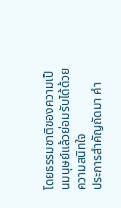โดยธรรมชาติของความเป็นมนุษย์แล้วย่อมรับได้ด้วยความสนิทใจ
ประการสำคัญถัดมา คำ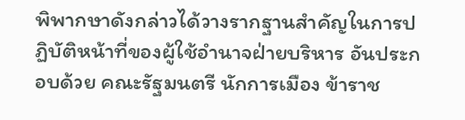พิพากษาดังกล่าวได้วางรากฐานสำคัญในการปฏิบัติหน้าที่ของผู้ใช้อำนาจฝ่ายบริหาร อันประกอบด้วย คณะรัฐมนตรี นักการเมือง ข้าราช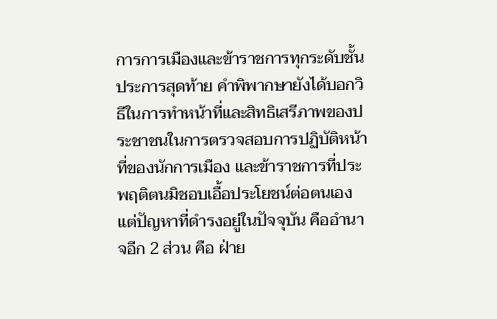การการเมืองและข้าราชการทุกระดับชั้น
ประการสุดท้าย คำพิพากษายังได้บอกวิธีในการทำหน้าที่และสิทธิเสรีภาพของประชาชนในการตรวจสอบการปฏิบัติหน้าที่ของนักการเมือง และข้าราชการที่ประพฤติตนมิชอบเอื้อประโยชน์ต่อตนเอง
แต่ปัญหาที่ดำรงอยู่ในปัจจุบัน คืออำนาจอีก 2 ส่วน คือ ฝ่าย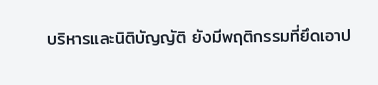บริหารและนิติบัญญัติ ยังมีพฤติกรรมที่ยึดเอาป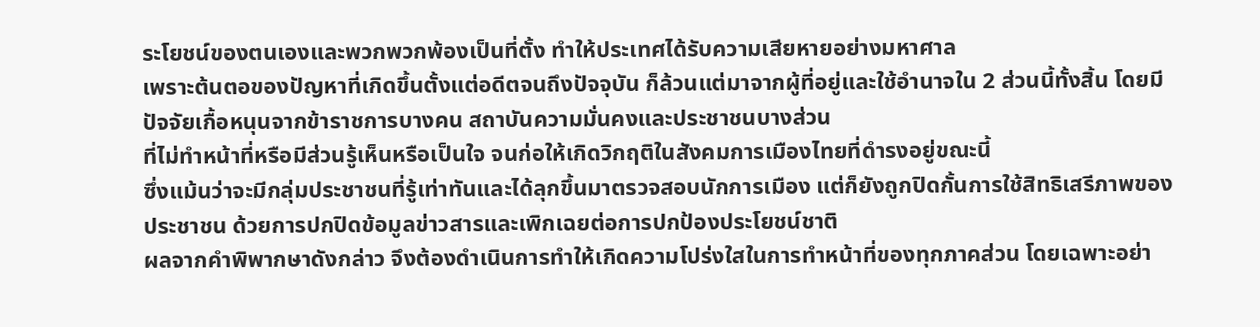ระโยชน์ของตนเองและพวกพวกพ้องเป็นที่ตั้ง ทำให้ประเทศได้รับความเสียหายอย่างมหาศาล
เพราะต้นตอของปัญหาที่เกิดขึ้นตั้งแต่อดีตจนถึงปัจจุบัน ก็ล้วนแต่มาจากผู้ที่อยู่และใช้อำนาจใน 2 ส่วนนี้ทั้งสิ้น โดยมีปัจจัยเกื้อหนุนจากข้าราชการบางคน สถาบันความมั่นคงและประชาชนบางส่วน
ที่ไม่ทำหน้าที่หรือมีส่วนรู้เห็นหรือเป็นใจ จนก่อให้เกิดวิกฤติในสังคมการเมืองไทยที่ดำรงอยู่ขณะนี้
ซึ่งแม้นว่าจะมีกลุ่มประชาชนที่รู้เท่าทันและได้ลุกขึ้นมาตรวจสอบนักการเมือง แต่ก็ยังถูกปิดกั้นการใช้สิทธิเสรีภาพของประชาชน ด้วยการปกปิดข้อมูลข่าวสารและเพิกเฉยต่อการปกป้องประโยชน์ชาติ
ผลจากคำพิพากษาดังกล่าว จึงต้องดำเนินการทำให้เกิดความโปร่งใสในการทำหน้าที่ของทุกภาคส่วน โดยเฉพาะอย่า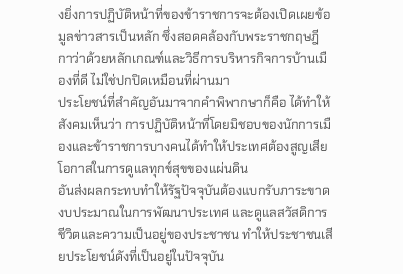งยิ่งการปฏิบัติหน้าที่ของข้าราชการจะต้องเปิดเผยข้อมูลข่าวสารเป็นหลัก ซึ่งสอดคล้องกับพระราชกฤษฎีกาว่าด้วยหลักเกณฑ์และวิธีการบริหารกิจการบ้านเมืองที่ดี ไม่ใช่ปกปิดเหมือนที่ผ่านมา
ประโยชน์ที่สำคัญอันมาจากคำพิพากษาก็คือ ได้ทำให้สังคมเห็นว่า การปฏิบัติหน้าที่โดยมิชอบของนักการเมืองและข้าราชการบางคนได้ทำให้ประเทศต้องสูญเสียโอกาสในการดูแลทุกข์สุขของแผ่นดิน
อันส่งผลกระทบทำให้รัฐปัจจุบันต้องแบกรับภาระขาดงบประมาณในการพัฒนาประเทศ และดูแลสวัสดิการชีวิตและความเป็นอยู่ของประชาชน ทำให้ประชาชนเสียประโยชน์ดังที่เป็นอยู่ในปัจจุบัน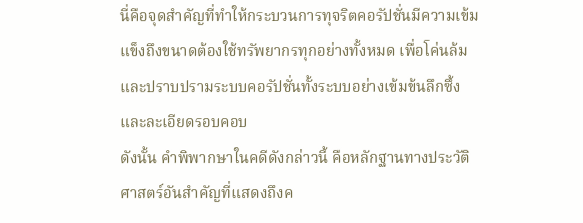นี่คือจุดสำคัญที่ทำให้กระบวนการทุจริตคอรัปชั่นมีความเข้มแข็งถึงขนาดต้องใช้ทรัพยากรทุกอย่างทั้งหมด เพื่อโค่นล้มและปราบปรามระบบคอรัปชั่นทั้งระบบอย่างเข้มข้นลึกซึ้งและละเอียดรอบคอบ
ดังนั้น คำพิพากษาในคดีดังกล่าวนี้ คือหลักฐานทางประวัติศาสตร์อันสำคัญที่แสดงถึงค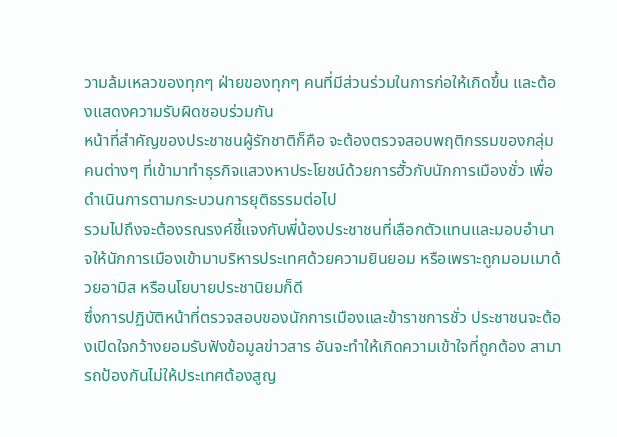วามล้มเหลวของทุกๆ ฝ่ายของทุกๆ คนที่มีส่วนร่วมในการก่อให้เกิดขึ้น และต้องแสดงความรับผิดชอบร่วมกัน
หน้าที่สำคัญของประชาชนผู้รักชาติก็คือ จะต้องตรวจสอบพฤติกรรมของกลุ่มคนต่างๆ ที่เข้ามาทำธุรกิจแสวงหาประโยชน์ด้วยการฮั้วกับนักการเมืองชั่ว เพื่อดำเนินการตามกระบวนการยุติธรรมต่อไป
รวมไปถึงจะต้องรณรงค์ชี้แจงกับพี่น้องประชาชนที่เลือกตัวแทนและมอบอำนาจให้นักการเมืองเข้ามาบริหารประเทศด้วยความยินยอม หรือเพราะถูกมอมเมาด้วยอามิส หรือนโยบายประชานิยมก็ดี
ซึ่งการปฏิบัติหน้าที่ตรวจสอบของนักการเมืองและข้าราชการชั่ว ประชาชนจะต้องเปิดใจกว้างยอมรับฟังข้อมูลข่าวสาร อันจะทำให้เกิดความเข้าใจที่ถูกต้อง สามารถป้องกันไม่ให้ประเทศต้องสูญ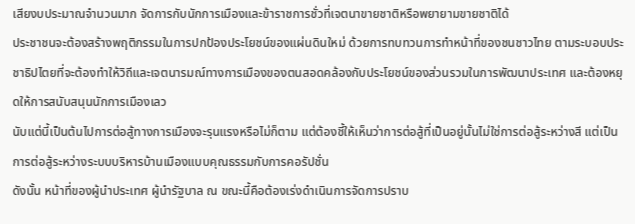เสียงบประมาณจำนวนมาก จัดการกับนักการเมืองและข้าราชการชั่วที่เจตนาขายชาติหรือพยายามขายชาติได้
ประชาชนจะต้องสร้างพฤติกรรมในการปกป้องประโยชน์ของแผ่นดินใหม่ ด้วยการทบทวนการทำหน้าที่ของชนชาวไทย ตามระบอบประชาธิปไตยที่จะต้องทำให้วิถีและเจตนารมณ์ทางการเมืองของตนสอดคล้องกับประโยชน์ของส่วนรวมในการพัฒนาประเทศ และต้องหยุดให้การสนับสนุนนักการเมืองเลว
นับแต่นี้เป็นต้นไปการต่อสู้ทางการเมืองจะรุนแรงหรือไม่ก็ตาม แต่ต้องชี้ให้เห็นว่าการต่อสู้ที่เป็นอยู่นั้นไม่ใช่การต่อสู้ระหว่างสี แต่เป็นการต่อสู้ระหว่างระบบบริหารบ้านเมืองแบบคุณธรรมกับการคอรัปชั่น
ดังนั้น หน้าที่ของผู้นำประเทศ ผู้นำรัฐบาล ณ ขณะนี้คือต้องเร่งดำเนินการจัดการปราบ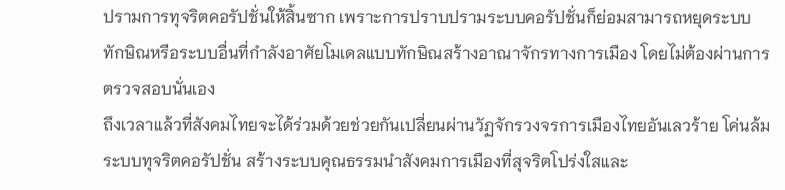ปรามการทุจริตคอรัปชั่นให้สิ้นซาก เพราะการปราบปรามระบบคอรัปชั่นก็ย่อมสามารถหยุดระบบทักษิณหรือระบบอื่นที่กำลังอาศัยโมเดลแบบทักษิณสร้างอาณาจักรทางการเมือง โดยไม่ต้องผ่านการตรวจสอบนั่นเอง
ถึงเวลาแล้วที่สังคมไทยจะได้ร่วมด้วยช่วยกันเปลี่ยนผ่านวัฏจักรวงจรการเมืองไทยอันเลวร้าย โค่นล้มระบบทุจริตคอรัปชั่น สร้างระบบคุณธรรมนำสังคมการเมืองที่สุจริตโปร่งใสและ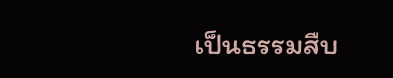เป็นธรรมสืบ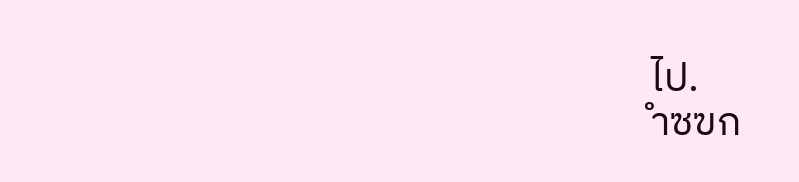ไป.
ำซฃก